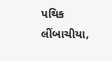પથિક લીંબાચીયા,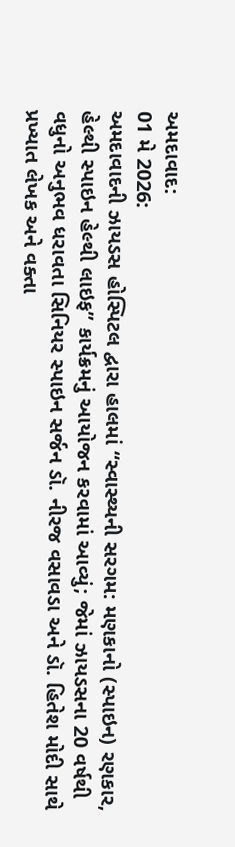અમદાવાદ:
01 મે 2026:
અમદાવાદની ઝાયડસ હોસ્પિટલ દ્વારા હાલમાં “સ્વાસ્થ્યની સરગમ: મણકાનો (સ્પાઇન) રણકાર, હેલ્થી સ્પાઇન હેલ્થી લાઇફ” કાર્યક્રમનું આયોજન કરવામાં આવ્યું; જેમાં ઝાયડસના 20 વર્ષથી વધુનો અનુભવ ધરાવતા સિનિયર સ્પાઇન સર્જન ડૉ. નીરજ વસાવડા અને ડૉ. હિતેશ મોદી સાથે પ્રખ્યાત લેખક અને વક્તા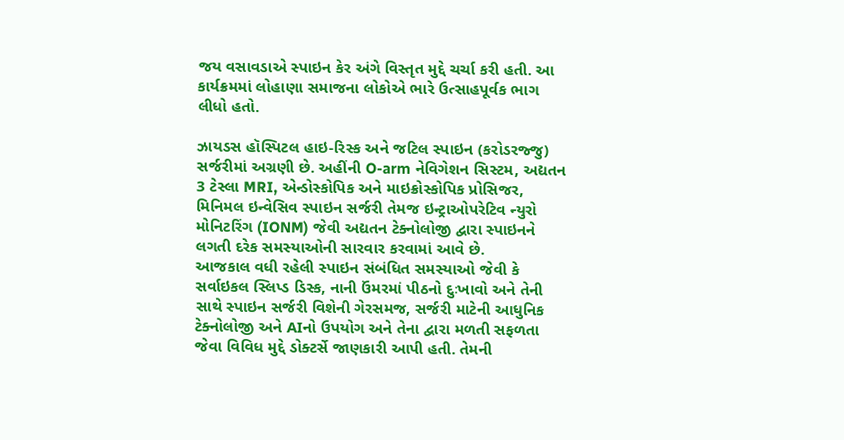જય વસાવડાએ સ્પાઇન કેર અંગે વિસ્તૃત મુદ્દે ચર્ચા કરી હતી. આ કાર્યક્રમમાં લોહાણા સમાજના લોકોએ ભારે ઉત્સાહપૂર્વક ભાગ લીધો હતો.

ઝાયડસ હૉસ્પિટલ હાઇ-રિસ્ક અને જટિલ સ્પાઇન (કરોડરજ્જુ) સર્જરીમાં અગ્રણી છે. અહીંની O-arm નેવિગેશન સિસ્ટમ, અદ્યતન 3 ટેસ્લા MRI, એન્ડોસ્કોપિક અને માઇક્રોસ્કોપિક પ્રોસિજર, મિનિમલ ઇન્વેસિવ સ્પાઇન સર્જરી તેમજ ઇન્ટ્રાઓપરેટિવ ન્યુરો મોનિટરિંગ (IONM) જેવી અદ્યતન ટેક્નોલોજી દ્વારા સ્પાઇનને લગતી દરેક સમસ્યાઓની સારવાર કરવામાં આવે છે.
આજકાલ વધી રહેલી સ્પાઇન સંબંધિત સમસ્યાઓ જેવી કે સર્વાઇકલ સ્લિપ્ડ ડિસ્ક, નાની ઉંમરમાં પીઠનો દુઃખાવો અને તેની સાથે સ્પાઇન સર્જરી વિશેની ગેરસમજ, સર્જરી માટેની આધુનિક ટેક્નોલોજી અને AIનો ઉપયોગ અને તેના દ્વારા મળતી સફળતા જેવા વિવિધ મુદ્દે ડોક્ટર્સે જાણકારી આપી હતી. તેમની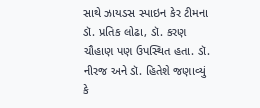સાથે ઝાયડસ સ્પાઇન કેર ટીમના ડૉ. પ્રતિક લોઢા, ડૉ. કરણ ચૌહાણ પણ ઉપસ્થિત હતા. ડૉ. નીરજ અને ડૉ. હિતેશે જણાવ્યું કે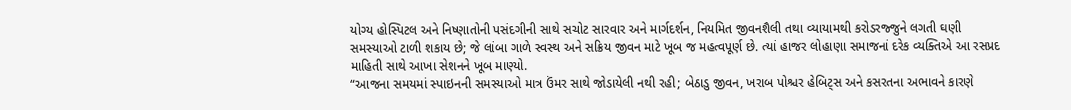યોગ્ય હોસ્પિટલ અને નિષ્ણાતોની પસંદગીની સાથે સચોટ સારવાર અને માર્ગદર્શન, નિયમિત જીવનશૈલી તથા વ્યાયામથી કરોડરજ્જુને લગતી ઘણી સમસ્યાઓ ટાળી શકાય છે; જે લાંબા ગાળે સ્વસ્થ અને સક્રિય જીવન માટે ખૂબ જ મહત્વપૂર્ણ છે. ત્યાં હાજર લોહાણા સમાજનાં દરેક વ્યક્તિએ આ રસપ્રદ માહિતી સાથે આખા સેશનને ખૂબ માણ્યો.
“આજના સમયમાં સ્પાઇનની સમસ્યાઓ માત્ર ઉંમર સાથે જોડાયેલી નથી રહી; બેઠાડુ જીવન, ખરાબ પોશ્ચર હેબિટ્સ અને કસરતના અભાવને કારણે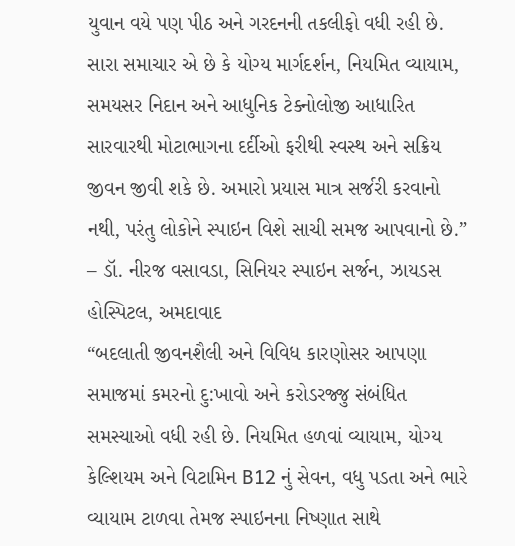યુવાન વયે પણ પીઠ અને ગરદનની તકલીફો વધી રહી છે. સારા સમાચાર એ છે કે યોગ્ય માર્ગદર્શન, નિયમિત વ્યાયામ, સમયસર નિદાન અને આધુનિક ટેક્નોલોજી આધારિત સારવારથી મોટાભાગના દર્દીઓ ફરીથી સ્વસ્થ અને સક્રિય જીવન જીવી શકે છે. અમારો પ્રયાસ માત્ર સર્જરી કરવાનો નથી, પરંતુ લોકોને સ્પાઇન વિશે સાચી સમજ આપવાનો છે.”
– ડૉ. નીરજ વસાવડા, સિનિયર સ્પાઇન સર્જન, ઝાયડસ હોસ્પિટલ, અમદાવાદ
“બદલાતી જીવનશૈલી અને વિવિધ કારણોસર આપણા સમાજમાં કમરનો દુ:ખાવો અને કરોડરજ્જુ સંબંધિત સમસ્યાઓ વધી રહી છે. નિયમિત હળવાં વ્યાયામ, યોગ્ય કેલ્શિયમ અને વિટામિન B12 નું સેવન, વધુ પડતા અને ભારે વ્યાયામ ટાળવા તેમજ સ્પાઇનના નિષ્ણાત સાથે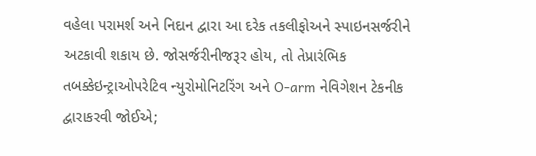વહેલા પરામર્શ અને નિદાન દ્વારા આ દરેક તકલીફોઅને સ્પાઇનસર્જરીને અટકાવી શકાય છે. જોસર્જરીનીજરૂર હોય, તો તેપ્રારંભિક તબક્કેઇન્ટ્રાઓપરેટિવ ન્યુરોમોનિટરિંગ અને O-arm નેવિગેશન ટેકનીક દ્વારાકરવી જોઈએ;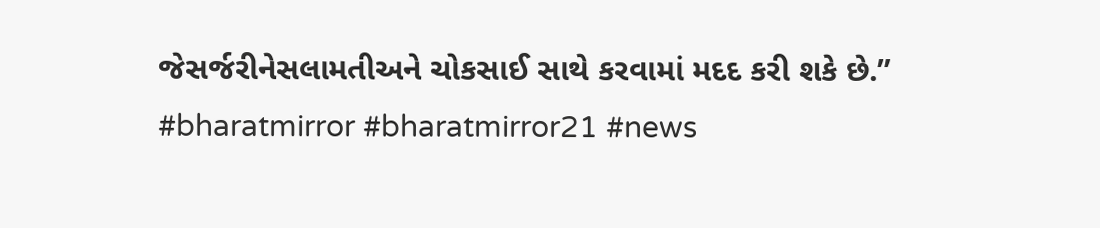જેસર્જરીનેસલામતીઅને ચોકસાઈ સાથે કરવામાં મદદ કરી શકે છે.”
#bharatmirror #bharatmirror21 #news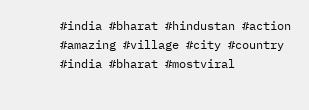#india #bharat #hindustan #action #amazing #village #city #country #india #bharat #mostviral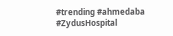#trending #ahmedaba #ZydusHospital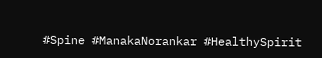#Spine #ManakaNorankar #HealthySpirit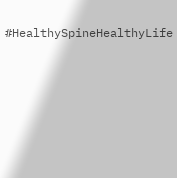#HealthySpineHealthyLife